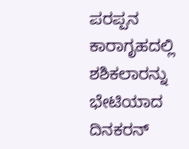ಪರಪ್ಪನ ಕಾರಾಗೃಹದಲ್ಲಿ ಶಶಿಕಲಾರನ್ನು ಭೇಟಿಯಾದ ದಿನಕರನ್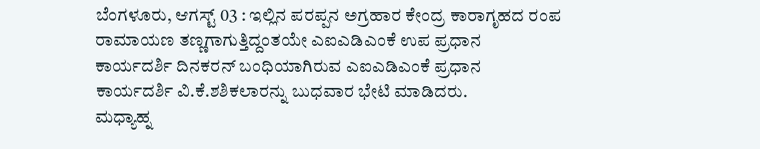ಬೆಂಗಳೂರು, ಆಗಸ್ಟ್ 03 : ಇಲ್ಲಿನ ಪರಪ್ಪನ ಅಗ್ರಹಾರ ಕೇಂದ್ರ ಕಾರಾಗೃಹದ ರಂಪ ರಾಮಾಯಣ ತಣ್ಣಗಾಗುತ್ತಿದ್ದಂತಯೇ ಎಐಎಡಿಎಂಕೆ ಉಪ ಪ್ರಧಾನ ಕಾರ್ಯದರ್ಶಿ ದಿನಕರನ್ ಬಂಧಿಯಾಗಿರುವ ಎಐಎಡಿಎಂಕೆ ಪ್ರಧಾನ ಕಾರ್ಯದರ್ಶಿ ವಿ.ಕೆ.ಶಶಿಕಲಾರನ್ನು ಬುಧವಾರ ಭೇಟಿ ಮಾಡಿದರು.
ಮಧ್ಯಾಹ್ನ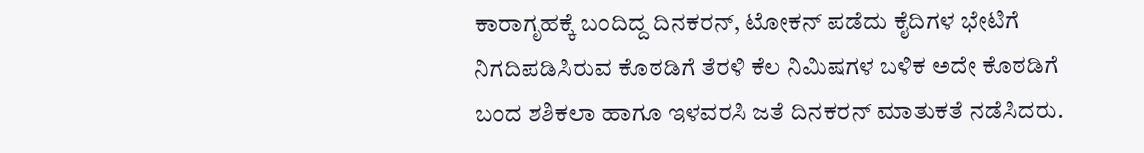ಕಾರಾಗೃಹಕ್ಕೆ ಬಂದಿದ್ದ ದಿನಕರನ್, ಟೋಕನ್ ಪಡೆದು ಕೈದಿಗಳ ಭೇಟಿಗೆ ನಿಗದಿಪಡಿಸಿರುವ ಕೊಠಡಿಗೆ ತೆರಳಿ ಕೆಲ ನಿಮಿಷಗಳ ಬಳಿಕ ಅದೇ ಕೊಠಡಿಗೆ ಬಂದ ಶಶಿಕಲಾ ಹಾಗೂ ಇಳವರಸಿ ಜತೆ ದಿನಕರನ್ ಮಾತುಕತೆ ನಡೆಸಿದರು.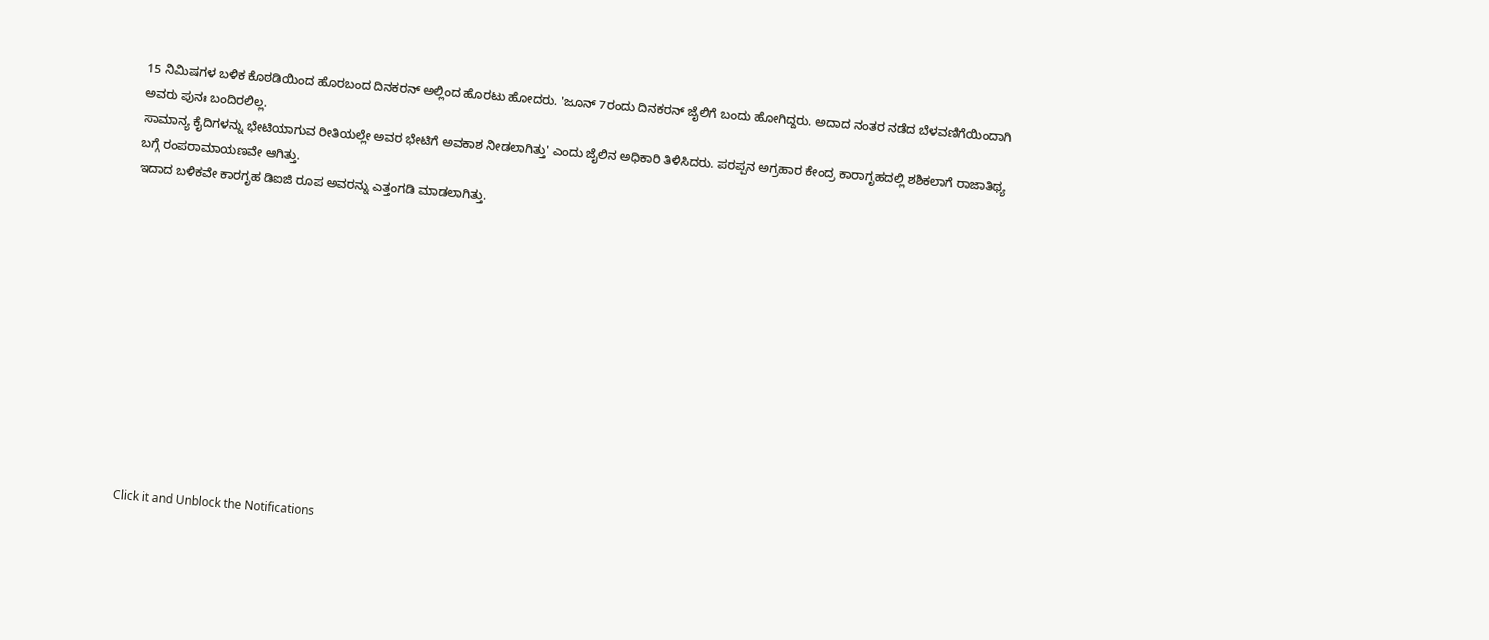15 ನಿಮಿಷಗಳ ಬಳಿಕ ಕೊಠಡಿಯಿಂದ ಹೊರಬಂದ ದಿನಕರನ್ ಅಲ್ಲಿಂದ ಹೊರಟು ಹೋದರು. 'ಜೂನ್ 7ರಂದು ದಿನಕರನ್ ಜೈಲಿಗೆ ಬಂದು ಹೋಗಿದ್ದರು. ಅದಾದ ನಂತರ ನಡೆದ ಬೆಳವಣಿಗೆಯಿಂದಾಗಿ ಅವರು ಪುನಃ ಬಂದಿರಲಿಲ್ಲ.
ಸಾಮಾನ್ಯ ಕೈದಿಗಳನ್ನು ಭೇಟಿಯಾಗುವ ರೀತಿಯಲ್ಲೇ ಅವರ ಭೇಟಿಗೆ ಅವಕಾಶ ನೀಡಲಾಗಿತ್ತು' ಎಂದು ಜೈಲಿನ ಅಧಿಕಾರಿ ತಿಳಿಸಿದರು. ಪರಪ್ಪನ ಅಗ್ರಹಾರ ಕೇಂದ್ರ ಕಾರಾಗೃಹದಲ್ಲಿ ಶಶಿಕಲಾಗೆ ರಾಜಾತಿಥ್ಯ ಬಗ್ಗೆ ರಂಪರಾಮಾಯಣವೇ ಆಗಿತ್ತು.
ಇದಾದ ಬಳಿಕವೇ ಕಾರಗೃಹ ಡಿಐಜಿ ರೂಪ ಅವರನ್ನು ಎತ್ತಂಗಡಿ ಮಾಡಲಾಗಿತ್ತು.












Click it and Unblock the Notifications